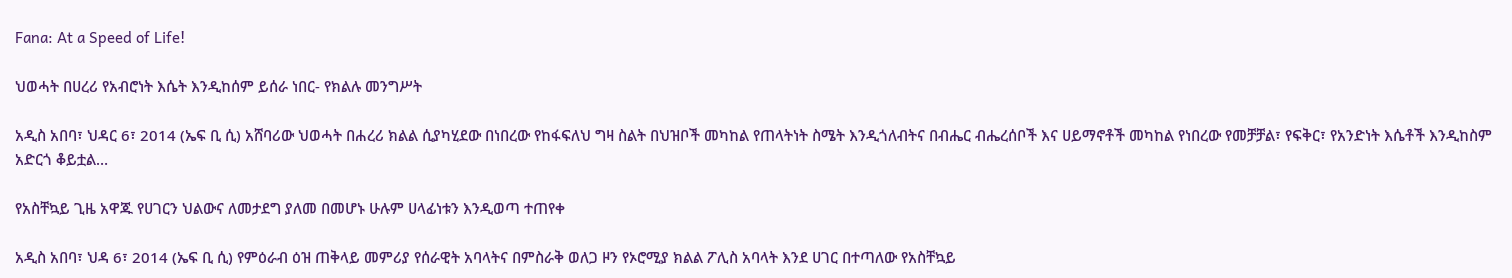Fana: At a Speed of Life!

ህወሓት በሀረሪ የአብሮነት እሴት እንዲከሰም ይሰራ ነበር- የክልሉ መንግሥት

አዲስ አበባ፣ ህዳር 6፣ 2014 (ኤፍ ቢ ሲ) አሸባሪው ህወሓት በሐረሪ ክልል ሲያካሂደው በነበረው የከፋፍለህ ግዛ ስልት በህዝቦች መካከል የጠላትነት ስሜት እንዲጎለብትና በብሔር ብሔረሰቦች እና ሀይማኖቶች መካከል የነበረው የመቻቻል፣ የፍቅር፣ የአንድነት እሴቶች እንዲከስም አድርጎ ቆይቷል…

የአስቸኳይ ጊዜ አዋጁ የሀገርን ህልውና ለመታደግ ያለመ በመሆኑ ሁሉም ሀላፊነቱን እንዲወጣ ተጠየቀ

አዲስ አበባ፣ ህዳ 6፣ 2014 (ኤፍ ቢ ሲ) የምዕራብ ዕዝ ጠቅላይ መምሪያ የሰራዊት አባላትና በምስራቅ ወለጋ ዞን የኦሮሚያ ክልል ፖሊስ አባላት እንደ ሀገር በተጣለው የአስቸኳይ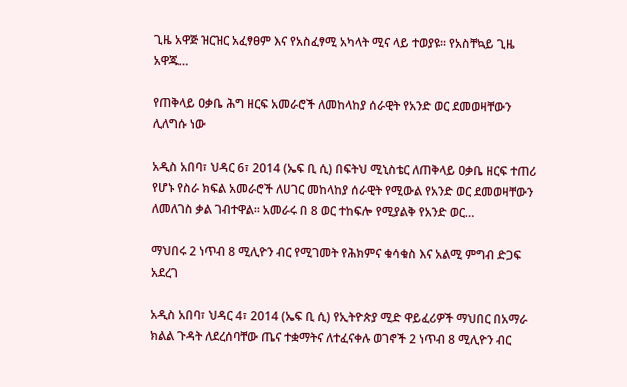ጊዜ አዋጅ ዝርዝር አፈፃፀም እና የአስፈፃሚ አካላት ሚና ላይ ተወያዩ፡፡ የአስቸኳይ ጊዜ አዋጁ…

የጠቅላይ ዐቃቤ ሕግ ዘርፍ አመራሮች ለመከላከያ ሰራዊት የአንድ ወር ደመወዛቸውን ሊለግሱ ነው

አዲስ አበባ፣ ህዳር 6፣ 2014 (ኤፍ ቢ ሲ) በፍትህ ሚኒስቴር ለጠቅላይ ዐቃቤ ዘርፍ ተጠሪ የሆኑ የስራ ክፍል አመራሮች ለሀገር መከላከያ ሰራዊት የሚውል የአንድ ወር ደመወዛቸውን ለመለገስ ቃል ገብተዋል፡፡ አመራሩ በ 8 ወር ተከፍሎ የሚያልቅ የአንድ ወር…

ማህበሩ 2 ነጥብ 8 ሚሊዮን ብር የሚገመት የሕክምና ቁሳቁስ እና አልሚ ምግብ ድጋፍ አደረገ

አዲስ አበባ፣ ህዳር 4፣ 2014 (ኤፍ ቢ ሲ) የኢትዮጵያ ሚድ ዋይፈሪዎች ማህበር በአማራ ክልል ጉዳት ለደረሰባቸው ጤና ተቋማትና ለተፈናቀሉ ወገኖች 2 ነጥብ 8 ሚሊዮን ብር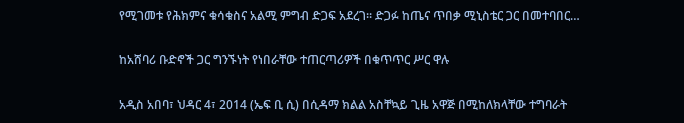የሚገመቱ የሕክምና ቁሳቁስና አልሚ ምግብ ድጋፍ አደረገ። ድጋፉ ከጤና ጥበቃ ሚኒስቴር ጋር በመተባበር…

ከአሸባሪ ቡድኖች ጋር ግንኙነት የነበራቸው ተጠርጣሪዎች በቁጥጥር ሥር ዋሉ

አዲስ አበባ፣ ህዳር 4፣ 2014 (ኤፍ ቢ ሲ) በሲዳማ ክልል አስቸኳይ ጊዜ አዋጅ በሚከለክላቸው ተግባራት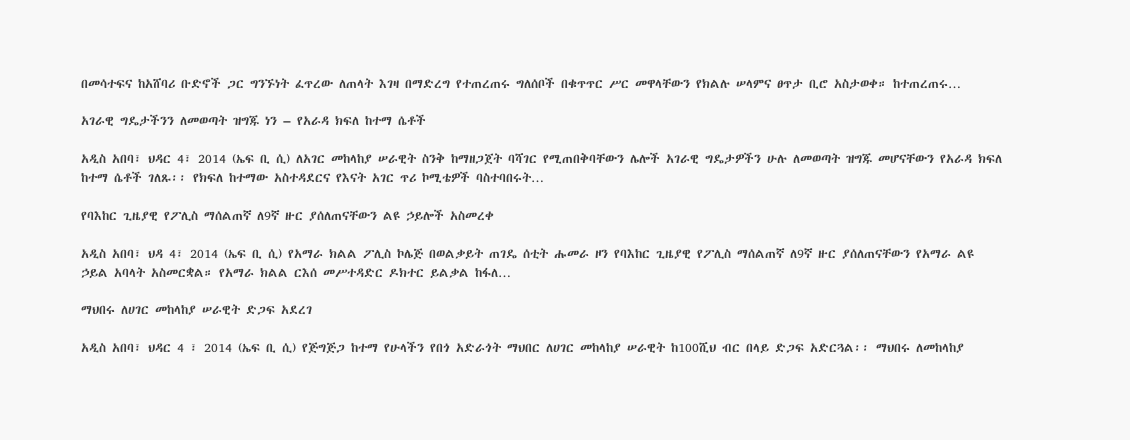በመሳተፍና ከአሸባሪ ቡድኖች ጋር ግንኙነት ፈጥረው ለጠላት እገዛ በማድረግ የተጠረጠሩ ግለሰቦች በቁጥጥር ሥር መዋላቸውን የክልሉ ሠላምና ፀጥታ ቢሮ አስታወቀ። ከተጠረጠሩ…

አገራዊ ግዴታችንን ለመወጣት ዝግጁ ነን – የአራዳ ክፍለ ከተማ ሴቶች

አዲስ አበባ፣ ህዳር 4፣ 2014 (ኤፍ ቢ ሲ) ለአገር መከላከያ ሠራዊት ስንቅ ከማዘጋጀት ባሻገር የሚጠበቅባቸውን ሌሎች አገራዊ ግዴታዎችን ሁሉ ለመወጣት ዝግጁ መሆናቸውን የአራዳ ክፍለ ከተማ ሴቶች ገለጹ፡፡ የክፍለ ከተማው አስተዳደርና የእናት አገር ጥሪ ኮሚቴዎች ባስተባበሩት…

የባእከር ጊዜያዊ የፖሊስ ማሰልጠኛ ለ9ኛ ዙር ያሰለጠናቸውን ልዩ ኃይሎች አስመረቀ

አዲስ አበባ፣ ህዳ 4፣ 2014 (ኤፍ ቢ ሲ) የአማራ ክልል ፖሊስ ኮሌጅ በወልቃይት ጠገዴ ሰቲት ሑመራ ዞን የባእከር ጊዜያዊ የፖሊስ ማሰልጠኛ ለ9ኛ ዙር ያሰለጠናቸውን የአማራ ልዩ ኃይል አባላት አስመርቋል። የአማራ ክልል ርእሰ መሥተዳድር ዶክተር ይልቃል ከፋለ…

ማህበሩ ለሀገር መከላከያ ሠራዊት ድጋፍ አደረገ

አዲስ አበባ፣ ህዳር 4 ፣ 2014 (ኤፍ ቢ ሲ) የጅግጅጋ ከተማ የሁላችን የበጎ አድራጎት ማህበር ለሀገር መከላከያ ሠራዊት ከ100ሺህ ብር በላይ ድጋፍ አድርጓል፡፡ ማህበሩ ለመከላከያ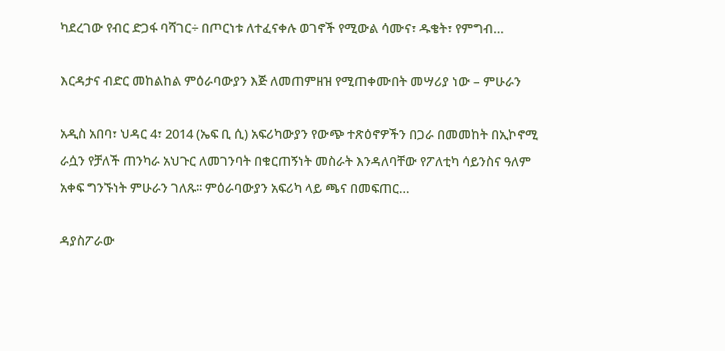ካደረገው የብር ድጋፋ ባሻገር÷ በጦርነቱ ለተፈናቀሉ ወገኖች የሚውል ሳሙና፣ ዱቄት፣ የምግብ…

እርዳታና ብድር መከልከል ምዕራባውያን እጅ ለመጠምዘዝ የሚጠቀሙበት መሣሪያ ነው – ምሁራን

አዲስ አበባ፣ ህዳር 4፣ 2014 (ኤፍ ቢ ሲ) አፍሪካውያን የውጭ ተጽዕኖዎችን በጋራ በመመከት በኢኮኖሚ ራሷን የቻለች ጠንካራ አህጉር ለመገንባት በቁርጠኝነት መስራት እንዳለባቸው የፖለቲካ ሳይንስና ዓለም አቀፍ ግንኙነት ምሁራን ገለጹ፡፡ ምዕራባውያን አፍሪካ ላይ ጫና በመፍጠር…

ዳያስፖራው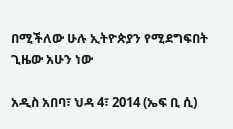በሚችለው ሁሉ ኢትዮጵያን የሚደግፍበት ጊዜው አሁን ነው

አዲስ አበባ፣ ህዳ 4፣ 2014 (ኤፍ ቢ ሲ)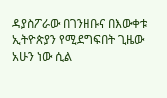ዳያስፖራው በገንዘቡና በእውቀቱ ኢትዮጵያን የሚደግፍበት ጊዜው አሁን ነው ሲል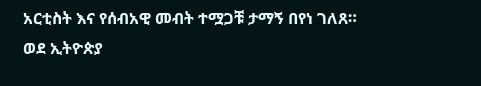አርቲስት እና የሰብአዊ መብት ተሟጋቹ ታማኝ በየነ ገለጸ። ወደ ኢትዮጵያ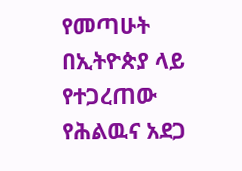የመጣሁት በኢትዮጵያ ላይ የተጋረጠው የሕልዉና አደጋ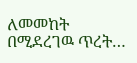ለመመከት በሚደረገዉ ጥረት…